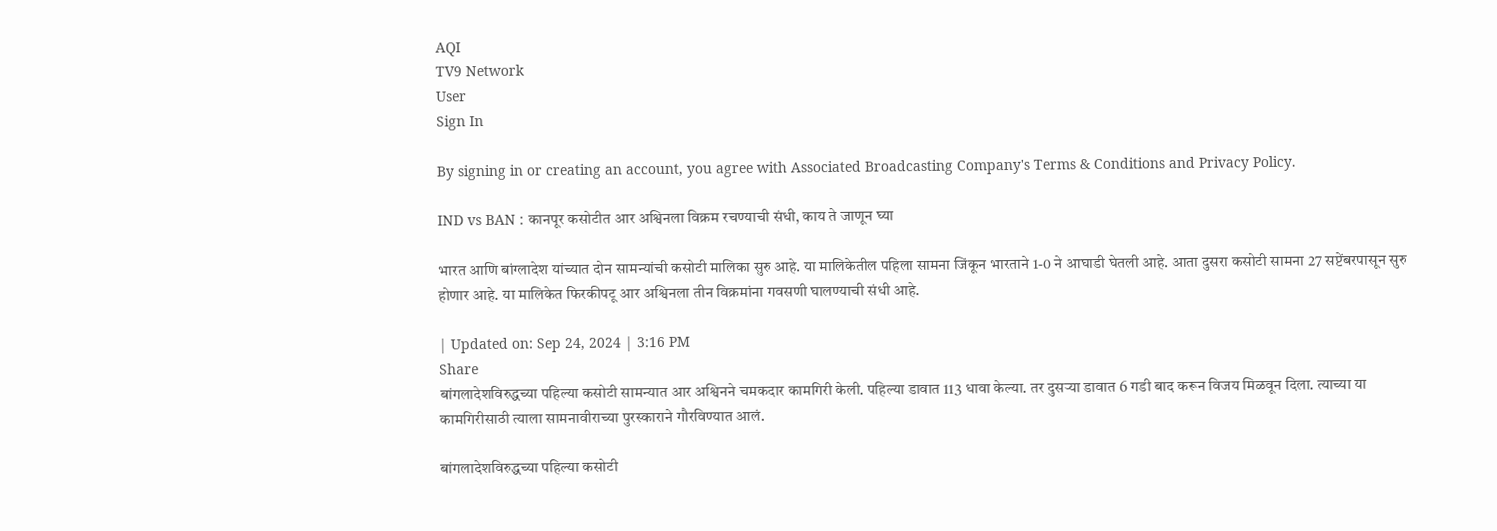AQI
TV9 Network
User
Sign In

By signing in or creating an account, you agree with Associated Broadcasting Company's Terms & Conditions and Privacy Policy.

IND vs BAN : कानपूर कसोटीत आर अश्विनला विक्रम रचण्याची संधी, काय ते जाणून घ्या

भारत आणि बांग्लादेश यांच्यात दोन सामन्यांची कसोटी मालिका सुरु आहे. या मालिकेतील पहिला सामना जिंकून भारताने 1-0 ने आघाडी घेतली आहे. आता दुसरा कसोटी सामना 27 सप्टेंबरपासून सुरु होणार आहे. या मालिकेत फिरकीपटू आर अश्विनला तीन विक्रमांना गवसणी घालण्याची संधी आहे.

| Updated on: Sep 24, 2024 | 3:16 PM
Share
बांगलादेशविरुद्धच्या पहिल्या कसोटी सामन्यात आर अश्विनने चमकदार कामगिरी केली. पहिल्या डावात 113 धावा केल्या. तर दुसऱ्या डावात 6 गडी बाद करून विजय मिळवून दिला. त्याच्या या कामगिरीसाठी त्याला सामनावीराच्या पुरस्काराने गौरविण्यात आलं.

बांगलादेशविरुद्धच्या पहिल्या कसोटी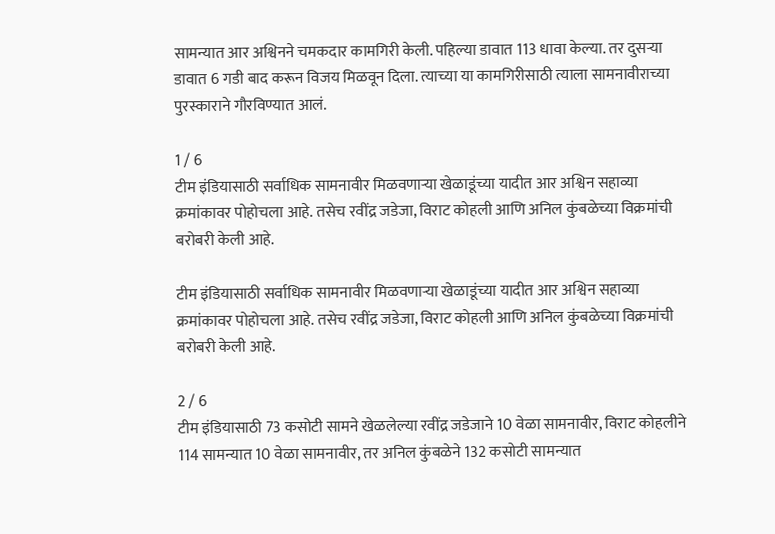सामन्यात आर अश्विनने चमकदार कामगिरी केली. पहिल्या डावात 113 धावा केल्या. तर दुसऱ्या डावात 6 गडी बाद करून विजय मिळवून दिला. त्याच्या या कामगिरीसाठी त्याला सामनावीराच्या पुरस्काराने गौरविण्यात आलं.

1 / 6
टीम इंडियासाठी सर्वाधिक सामनावीर मिळवणाऱ्या खेळाडूंच्या यादीत आर अश्विन सहाव्या क्रमांकावर पोहोचला आहे. तसेच रवींद्र जडेजा, विराट कोहली आणि अनिल कुंबळेच्या विक्रमांची बरोबरी केली आहे.

टीम इंडियासाठी सर्वाधिक सामनावीर मिळवणाऱ्या खेळाडूंच्या यादीत आर अश्विन सहाव्या क्रमांकावर पोहोचला आहे. तसेच रवींद्र जडेजा, विराट कोहली आणि अनिल कुंबळेच्या विक्रमांची बरोबरी केली आहे.

2 / 6
टीम इंडियासाठी 73 कसोटी सामने खेळलेल्या रवींद्र जडेजाने 10 वेळा सामनावीर, विराट कोहलीने 114 सामन्यात 10 वेळा सामनावीर, तर अनिल कुंबळेने 132 कसोटी सामन्यात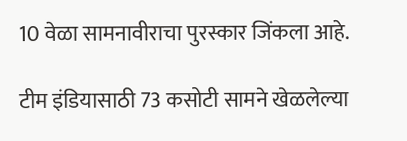10 वेळा सामनावीराचा पुरस्कार जिंकला आहे.

टीम इंडियासाठी 73 कसोटी सामने खेळलेल्या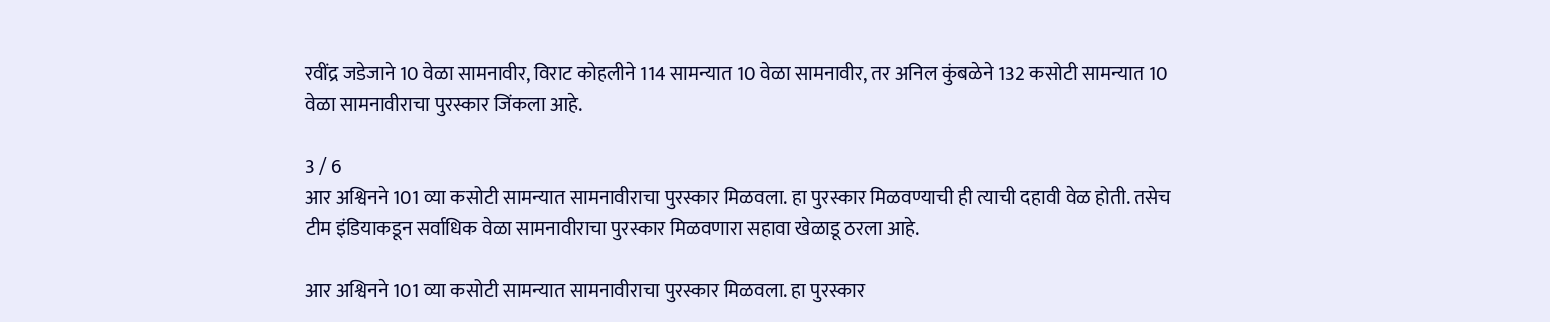रवींद्र जडेजाने 10 वेळा सामनावीर, विराट कोहलीने 114 सामन्यात 10 वेळा सामनावीर, तर अनिल कुंबळेने 132 कसोटी सामन्यात 10 वेळा सामनावीराचा पुरस्कार जिंकला आहे.

3 / 6
आर अश्विनने 101 व्या कसोटी सामन्यात सामनावीराचा पुरस्कार मिळवला. हा पुरस्कार मिळवण्याची ही त्याची दहावी वेळ होती. तसेच टीम इंडियाकडून सर्वाधिक वेळा सामनावीराचा पुरस्कार मिळवणारा सहावा खेळाडू ठरला आहे.

आर अश्विनने 101 व्या कसोटी सामन्यात सामनावीराचा पुरस्कार मिळवला. हा पुरस्कार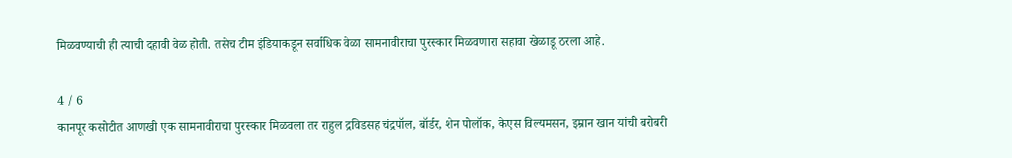मिळवण्याची ही त्याची दहावी वेळ होती. तसेच टीम इंडियाकडून सर्वाधिक वेळा सामनावीराचा पुरस्कार मिळवणारा सहावा खेळाडू ठरला आहे.

4 / 6
कानपूर कसोटीत आणखी एक सामनावीराचा पुरस्कार मिळवला तर राहुल द्रविडसह चंद्रपॉल, बॉर्डर, शेन पोलॉक, केएस विल्यमसन, इम्रान खान यांची बरोबरी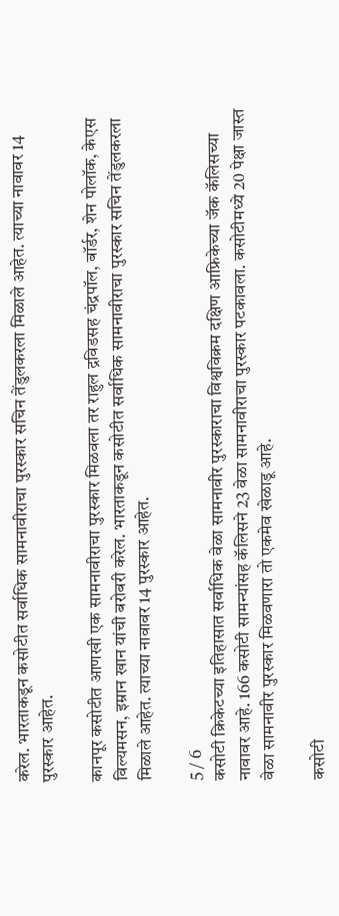करेल. भारताकडून कसोटीत सर्वाधिक सामनावीराचा पुरस्कार सचिन तेंडुलकरला मिळाले आहेत. त्याच्या नावावर 14 पुरस्कार आहेत.

कानपूर कसोटीत आणखी एक सामनावीराचा पुरस्कार मिळवला तर राहुल द्रविडसह चंद्रपॉल, बॉर्डर, शेन पोलॉक, केएस विल्यमसन, इम्रान खान यांची बरोबरी करेल. भारताकडून कसोटीत सर्वाधिक सामनावीराचा पुरस्कार सचिन तेंडुलकरला मिळाले आहेत. त्याच्या नावावर 14 पुरस्कार आहेत.

5 / 6
कसोटी क्रिकेटच्या इतिहासात सर्वाधिक वेळा सामनावीर पुरस्काराचा विश्वविक्रम दक्षिण आफ्रिकेच्या जॅक कॅलिसच्या नावावर आहे. 166 कसोटी सामन्यांसह कॅलिसने 23 वेळा सामनावीराचा पुरस्कार पटकावला. कसोटीमध्ये 20 पेक्षा जास्त वेळा सामनावीर पुरस्कार मिळवणारा तो एकमेव खेळाडू आहे.

कसोटी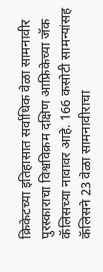क्रिकेटच्या इतिहासात सर्वाधिक वेळा सामनावीर पुरस्काराचा विश्वविक्रम दक्षिण आफ्रिकेच्या जॅक कॅलिसच्या नावावर आहे. 166 कसोटी सामन्यांसह कॅलिसने 23 वेळा सामनावीराचा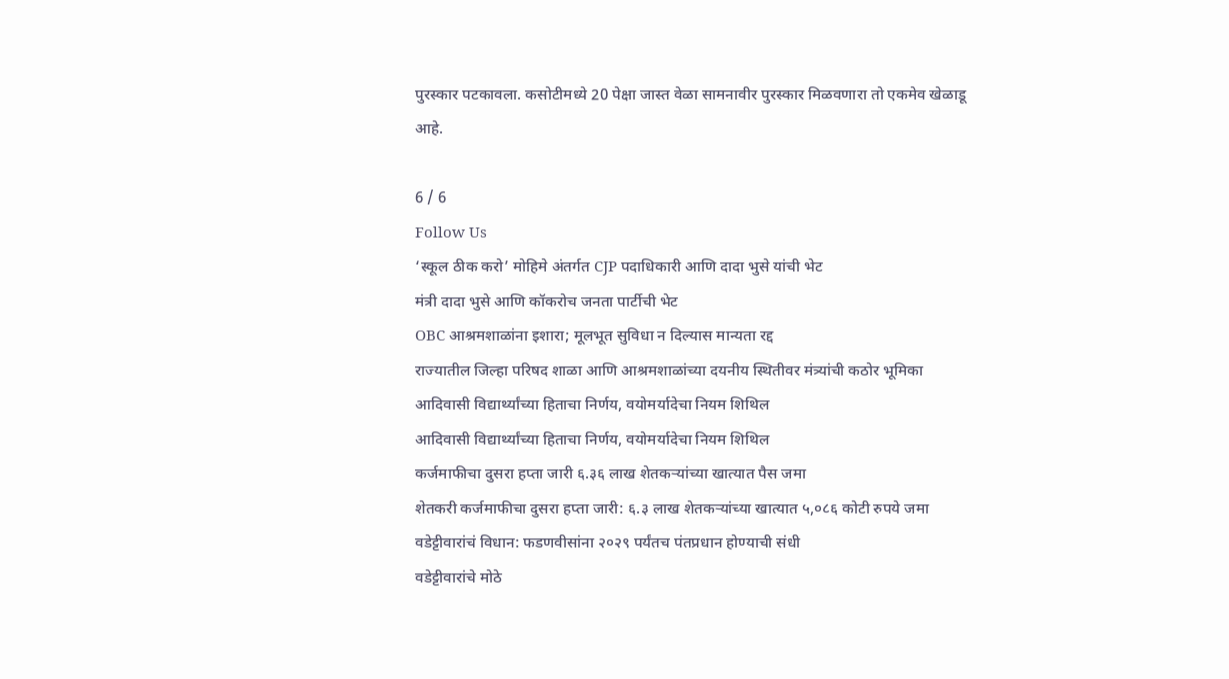पुरस्कार पटकावला. कसोटीमध्ये 20 पेक्षा जास्त वेळा सामनावीर पुरस्कार मिळवणारा तो एकमेव खेळाडू आहे.

6 / 6
Follow Us
‘स्कूल ठीक करो’ मोहिमे अंतर्गत CJP पदाधिकारी आणि दादा भुसे यांची भेट
मंत्री दादा भुसे आणि कॉकरोच जनता पार्टीची भेट
OBC आश्रमशाळांना इशारा; मूलभूत सुविधा न दिल्यास मान्यता रद्द
राज्यातील जिल्हा परिषद शाळा आणि आश्रमशाळांच्या दयनीय स्थितीवर मंत्र्यांची कठोर भूमिका
आदिवासी विद्यार्थ्यांच्या हिताचा निर्णय, वयोमर्यादेचा नियम शिथिल
आदिवासी विद्यार्थ्यांच्या हिताचा निर्णय, वयोमर्यादेचा नियम शिथिल
कर्जमाफीचा दुसरा हप्ता जारी ६.३६ लाख शेतकऱ्यांच्या खात्यात पैस जमा
शेतकरी कर्जमाफीचा दुसरा हप्ता जारी: ६.३ लाख शेतकऱ्यांच्या खात्यात ५,०८६ कोटी रुपये जमा
वडेट्टीवारांचं विधान: फडणवीसांना २०२९ पर्यंतच पंतप्रधान होण्याची संधी
वडेट्टीवारांचे मोठे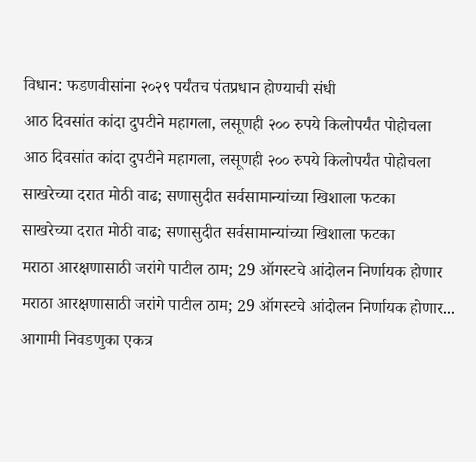विधान: फडणवीसांना २०२९ पर्यंतच पंतप्रधान होण्याची संधी
आठ दिवसांत कांदा दुपटीने महागला, लसूणही २०० रुपये किलोपर्यंत पोहोचला
आठ दिवसांत कांदा दुपटीने महागला, लसूणही २०० रुपये किलोपर्यंत पोहोचला
साखरेच्या दरात मोठी वाढ; सणासुदीत सर्वसामान्यांच्या खिशाला फटका
साखरेच्या दरात मोठी वाढ; सणासुदीत सर्वसामान्यांच्या खिशाला फटका
मराठा आरक्षणासाठी जरांगे पाटील ठाम; 29 ऑगस्टचे आंदोलन निर्णायक होणार
मराठा आरक्षणासाठी जरांगे पाटील ठाम; 29 ऑगस्टचे आंदोलन निर्णायक होणार...
आगामी निवडणुका एकत्र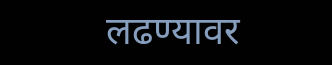लढण्यावर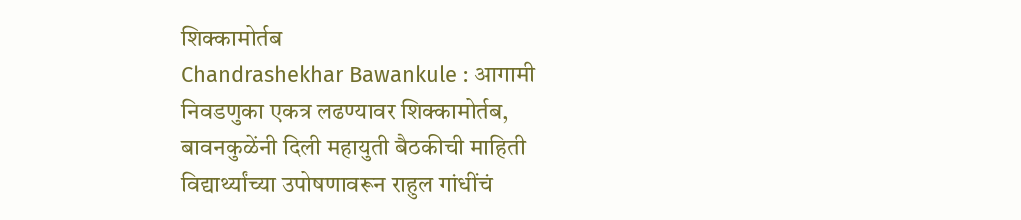शिक्कामोर्तब
Chandrashekhar Bawankule : आगामी निवडणुका एकत्र लढण्यावर शिक्कामोर्तब, बावनकुळेंनी दिली महायुती बैठकीची माहिती
विद्यार्थ्यांच्या उपोषणावरून राहुल गांधींचं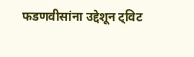फडणवीसांना उद्देशून ट्विट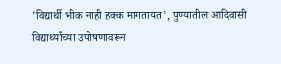'विद्यार्थी भीक नाही हक्क मागतायत', पुण्यातील आदिवासी विद्यार्थ्यांच्या उपोषणावरून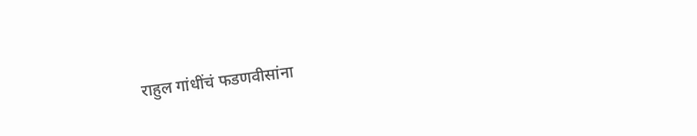राहुल गांधींचं फडणवीसांना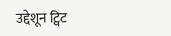उद्देशून ट्विट